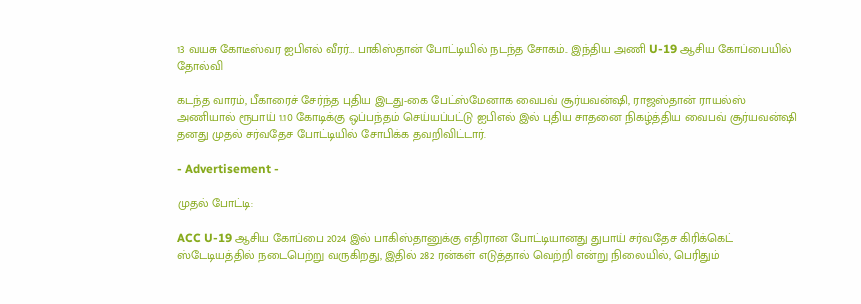13 வயசு கோடீஸ்வர ஐபிஎல் வீரர்… பாகிஸ்தான் போட்டியில் நடந்த சோகம்.. இந்திய அணி U-19 ஆசிய கோப்பையில் தோல்வி

கடந்த வாரம், பீகாரைச் சேர்ந்த புதிய இடது-கை பேட்ஸ்மேனாக வைபவ் சூர்யவன்ஷி, ராஜஸ்தான் ராயல்ஸ் அணியால் ரூபாய் 1.10 கோடிக்கு ஒப்பந்தம் செய்யப்பட்டு ஐபிஎல் இல் புதிய சாதனை நிகழ்த்திய வைபவ் சூர்யவன்ஷி தனது முதல் சர்வதேச போட்டியில் சோபிக்க தவறிவிட்டார்.

- Advertisement -

முதல் போட்டி:

ACC U-19 ஆசிய கோப்பை 2024 இல் பாகிஸ்தானுக்கு எதிரான போட்டியானது துபாய் சர்வதேச கிரிக்கெட் ஸ்டேடியத்தில் நடைபெற்று வருகிறது, இதில் 282 ரன்கள் எடுத்தால் வெற்றி என்று நிலையில், பெரிதும்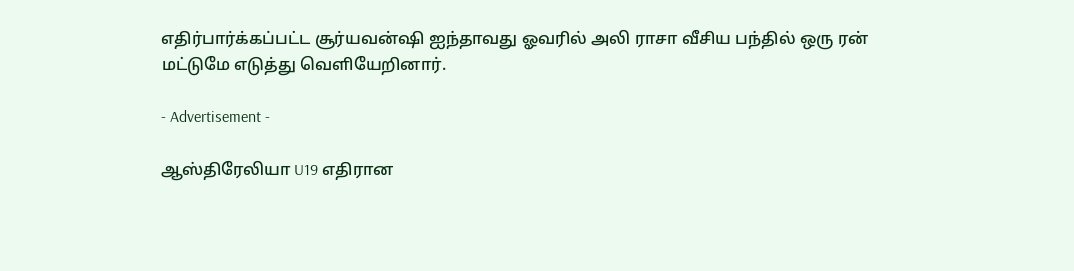எதிர்பார்க்கப்பட்ட சூர்யவன்ஷி ஐந்தாவது ஓவரில் அலி ராசா வீசிய பந்தில் ஒரு ரன் மட்டுமே எடுத்து வெளியேறினார்.

- Advertisement -

ஆஸ்திரேலியா U19 எதிரான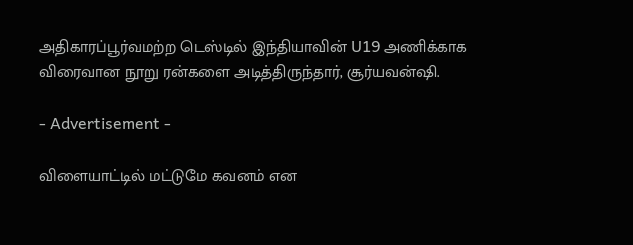அதிகாரப்பூர்வமற்ற டெஸ்டில் இந்தியாவின் U19 அணிக்காக விரைவான நூறு ரன்களை அடித்திருந்தார், சூர்யவன்ஷி.

- Advertisement -

விளையாட்டில் மட்டுமே கவனம் என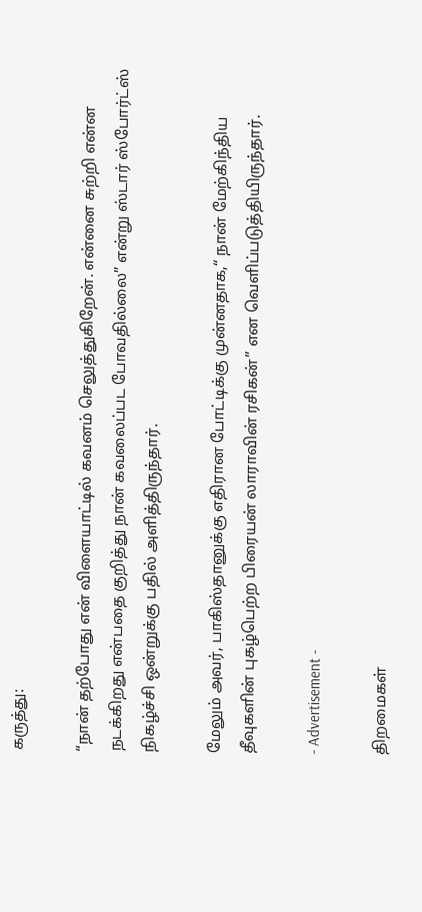கருத்து:

“நான் தற்போது என் விளையாட்டில் கவனம் செலுத்துகிறேன். என்னை சுற்றி என்ன நடக்கிறது என்பதை குறித்து நான் கவலைப்பட போவதில்லை” என்று ஸ்டார் ஸ்போர்ட்ஸ் நிகழ்ச்சி ஒன்றுக்கு பதில் அளித்திருந்தார்.

மேலும் அவர், பாகிஸ்தானுக்கு எதிரான போட்டிக்கு முன்னதாக,“ நான் மேற்கிந்திய தீவுகளின் புகழ்பெற்ற பிரையன் லாராவின் ரசிகன்” என வெளிப்படுத்தியிருந்தார்.

- Advertisement -

திறமைகள்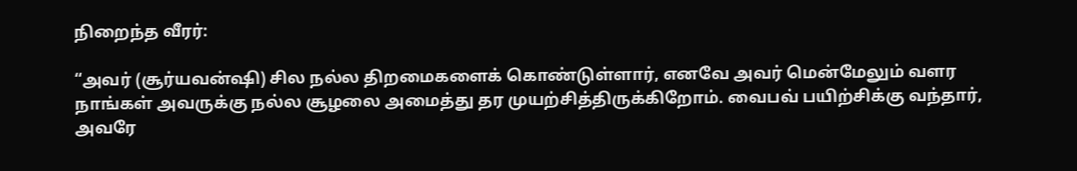நிறைந்த வீரர்:

“அவர் (சூர்யவன்ஷி) சில நல்ல திறமைகளைக் கொண்டுள்ளார், எனவே அவர் மென்மேலும் வளர நாங்கள் அவருக்கு நல்ல சூழலை அமைத்து தர முயற்சித்திருக்கிறோம். வைபவ் பயிற்சிக்கு வந்தார், அவரே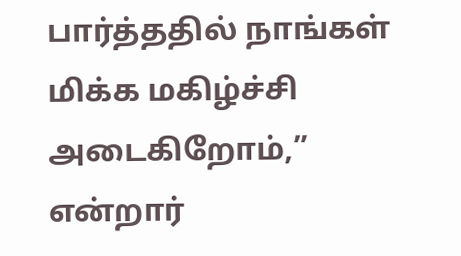பார்த்ததில் நாங்கள் மிக்க மகிழ்ச்சி அடைகிறோம்,” என்றார்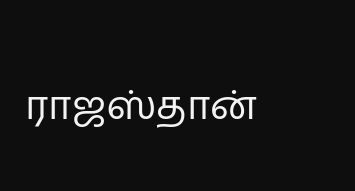ராஜஸ்தான்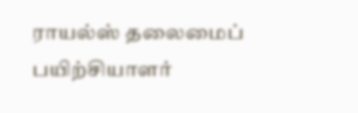ராயல்ஸ் தலைமைப் பயிற்சியாளர்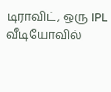டிராவிட், ஒரு IPL வீடியோவில்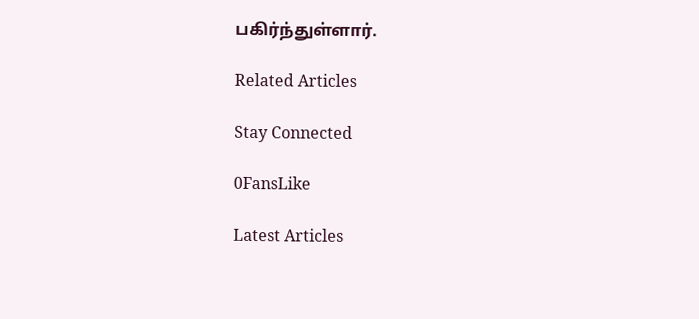பகிர்ந்துள்ளார்.

Related Articles

Stay Connected

0FansLike

Latest Articles